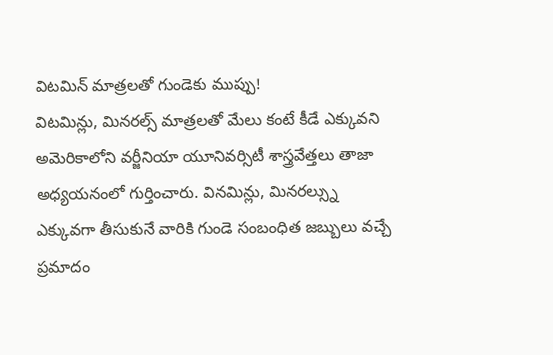విటమిన్ మాత్రలతో గుండెకు ముప్పు!
విటమిన్లు, మినరల్స్ మాత్రలతో మేలు కంటే కీడే ఎక్కువని అమెరికాలోని వర్జీనియా యూనివర్సిటీ శాస్త్రవేత్తలు తాజా అధ్యయనంలో గుర్తించారు. వినమిన్లు, మినరల్స్ను ఎక్కువగా తీసుకునే వారికి గుండె సంబంధిత జబ్బులు వచ్చే ప్రమాదం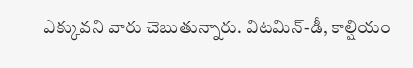ఎక్కువని వారు చెబుతున్నారు. విటమిన్-డీ, కాల్షియం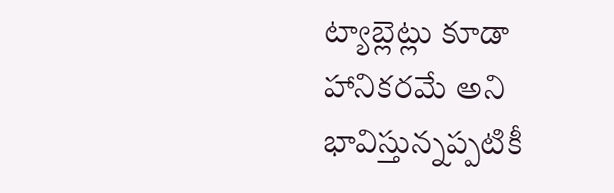ట్యాబ్లెట్లు కూడా హానికరమే అని భావిస్తున్నప్పటికీ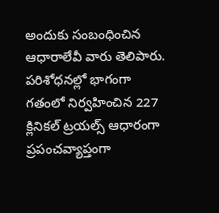అందుకు సంబంధించిన ఆధారాలేవీ వారు తెలిపారు. పరిశోధనల్లో భాగంగా గతంలో నిర్వహించిన 227 క్లినికల్ ట్రయల్స్ ఆధారంగా ప్రపంచవ్యాప్తంగా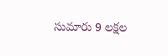సుమారు 9 లక్షల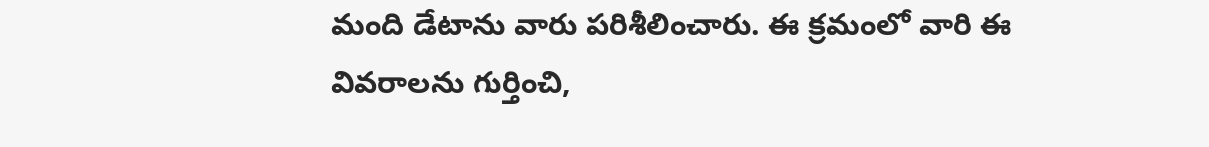మంది డేటాను వారు పరిశీలించారు. ఈ క్రమంలో వారి ఈ వివరాలను గుర్తించి,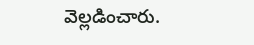వెల్లడించారు.